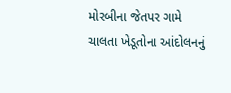મોરબીના જેતપર ગામે ચાલતા ખેડૂતોના આંદોલનનું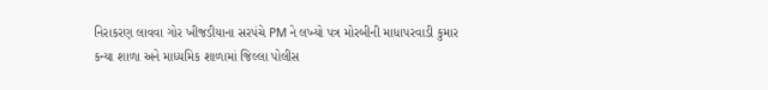નિરાકરણ લાવવા ગોર ખીજડીયાના સરપંચે PM ને લખ્યો પત્ર મોરબીની માધાપરવાડી કુમાર કન્યા શાળા અને માધ્યમિક શાળામાં જિલ્લા પોલીસ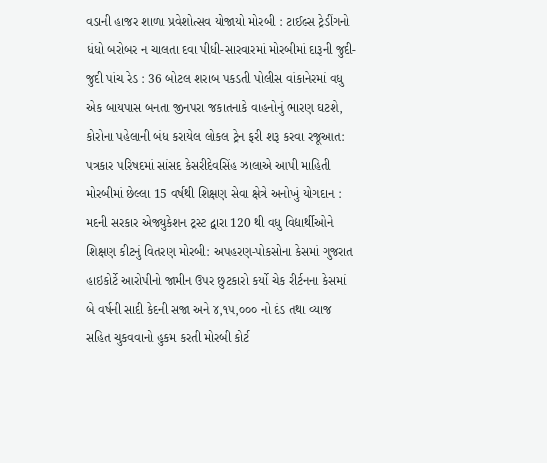વડાની હાજર શાળા પ્રવેશોત્સવ યોજાયો મોરબી : ટાઈલ્સ ટ્રેડીંગનો ધંધો બરોબર ન ચાલતા દવા પીધી-સારવારમાં મોરબીમાં દારૂની જુદી-જુદી પાંચ રેડ : 36 બોટલ શરાબ પકડતી પોલીસ વાંકાનેરમાં વધુ એક બાયપાસ બનતા જીનપરા જકાતનાકે વાહનોનું ભારણ ઘટશે, કોરોના પહેલાની બંધ કરાયેલ લોકલ ટ્રેન ફરી શરૂ કરવા રજૂઆત: પત્રકાર પરિષદમાં સાંસદ કેસરીદેવસિંહ ઝાલાએ આપી માહિતી મોરબીમાં છેલ્લા 15 વર્ષથી શિક્ષણ સેવા ક્ષેત્રે અનોખું યોગદાન : મદની સરકાર એજ્યુકેશન ટ્રસ્ટ દ્વારા 120 થી વધુ વિદ્યાર્થીઓને શિક્ષણ કીટનું વિતરણ મોરબી: અપહરણ-પોકસોના કેસમાં ગુજરાત હાઇકોર્ટે આરોપીનો જામીન ઉપર છુટકારો કર્યો ચેક રીર્ટનના કેસમાં બે વર્ષની સાદી કેદની સજા અને ૪,૧૫,૦૦૦ નો દંડ તથા વ્યાજ સહિત ચુકવવાનો હુકમ કરતી મોરબી કોર્ટ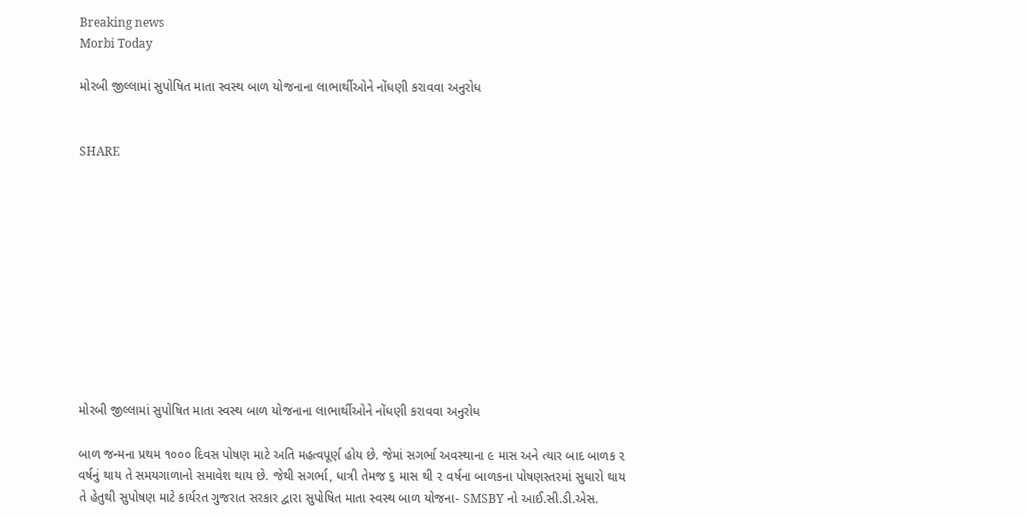Breaking news
Morbi Today

મોરબી જીલ્લામાં સુપોષિત માતા સ્વસ્થ બાળ યોજનાના લાભાર્થીઓને નોંધણી કરાવવા અનુરોધ


SHARE











મોરબી જીલ્લામાં સુપોષિત માતા સ્વસ્થ બાળ યોજનાના લાભાર્થીઓને નોંધણી કરાવવા અનુરોધ

બાળ જન્મના પ્રથમ ૧૦૦૦ દિવસ પોષણ માટે અતિ મહત્વપૂર્ણ હોય છે. જેમાં સગર્ભા અવસ્થાના ૯ માસ અને ત્યાર બાદ બાળક ૨ વર્ષનું થાય તે સમયગાળાનો સમાવેશ થાય છે. જેથી સગર્ભા, ધાત્રી તેમજ ૬ માસ થી ૨ વર્ષના બાળકના પોષણસ્તરમાં સુધારો થાય તે હેતુથી સુપોષણ માટે કાર્યરત ગુજરાત સરકાર દ્વારા સુપોષિત માતા સ્વસ્થ બાળ યોજના- SMSBY નો આઈ.સી.ડી.એસ.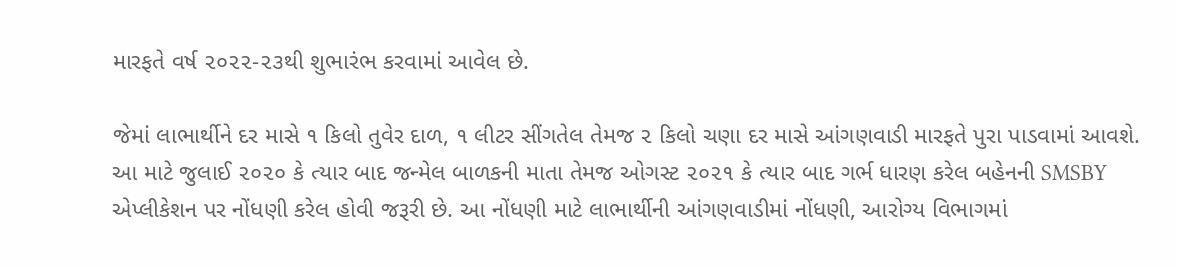મારફતે વર્ષ ૨૦૨૨-૨૩થી શુભારંભ કરવામાં આવેલ છે.

જેમાં લાભાર્થીને દર માસે ૧ કિલો તુવેર દાળ, ૧ લીટર સીંગતેલ તેમજ ૨ કિલો ચણા દર માસે આંગણવાડી મારફતે પુરા પાડવામાં આવશે. આ માટે જુલાઈ ૨૦૨૦ કે ત્યાર બાદ જન્મેલ બાળકની માતા તેમજ ઓગસ્ટ ૨૦૨૧ કે ત્યાર બાદ ગર્ભ ધારણ કરેલ બહેનની SMSBY એપ્લીકેશન પર નોંધણી કરેલ હોવી જરૂરી છે. આ નોંધણી માટે લાભાર્થીની આંગણવાડીમાં નોંધણી, આરોગ્ય વિભાગમાં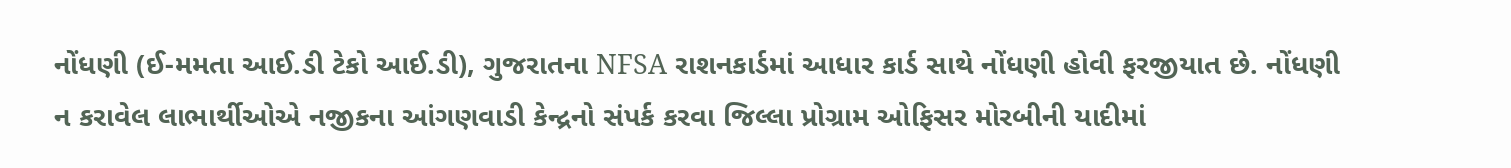નોંધણી (ઈ-મમતા આઈ.ડી ટેકો આઈ.ડી), ગુજરાતના NFSA રાશનકાર્ડમાં આધાર કાર્ડ સાથે નોંધણી હોવી ફરજીયાત છે. નોંધણી ન કરાવેલ લાભાર્થીઓએ નજીકના આંગણવાડી કેન્દ્રનો સંપર્ક કરવા જિલ્લા પ્રોગ્રામ ઓફિસર મોરબીની યાદીમાં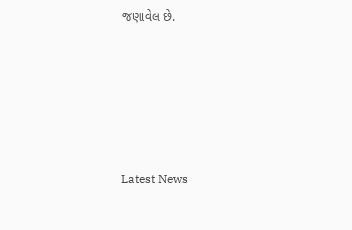જણાવેલ છે.






Latest News